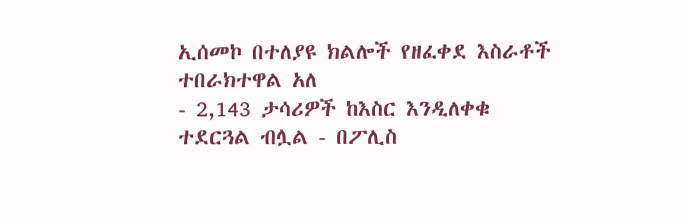ኢሰመኮ በተለያዩ ክልሎች የዘፈቀደ እስራቶች ተበራክተዋል አለ
- 2,143 ታሳሪዎች ከእስር እንዲለቀቁ ተደርጓል ብሏል - በፖሊስ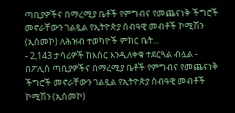ጣቢያዎችና በማረሚያ ቤቶች የምግብና የመጨናነቅ ችግሮች መኖራቸውን ገልጿል የኢትዮጵያ ሰብዓዊ መብቶች ኮሚሽን (ኢሰመኮ) ለሕዝብ ተወካዮች ምክር ቤት...
- 2,143 ታሳሪዎች ከእስር እንዲለቀቁ ተደርጓል ብሏል - በፖሊስ ጣቢያዎችና በማረሚያ ቤቶች የምግብና የመጨናነቅ ችግሮች መኖራቸውን ገልጿል የኢትዮጵያ ሰብዓዊ መብቶች ኮሚሽን (ኢሰመኮ)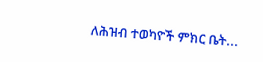ለሕዝብ ተወካዮች ምክር ቤት...